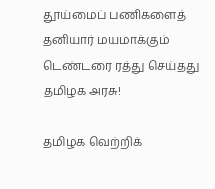தூய்மைப் பணிகளைத் தனியார் மயமாக்கும் டெண்டரை ரத்து செய்தது தமிழக அரசு!

தமிழக வெற்றிக்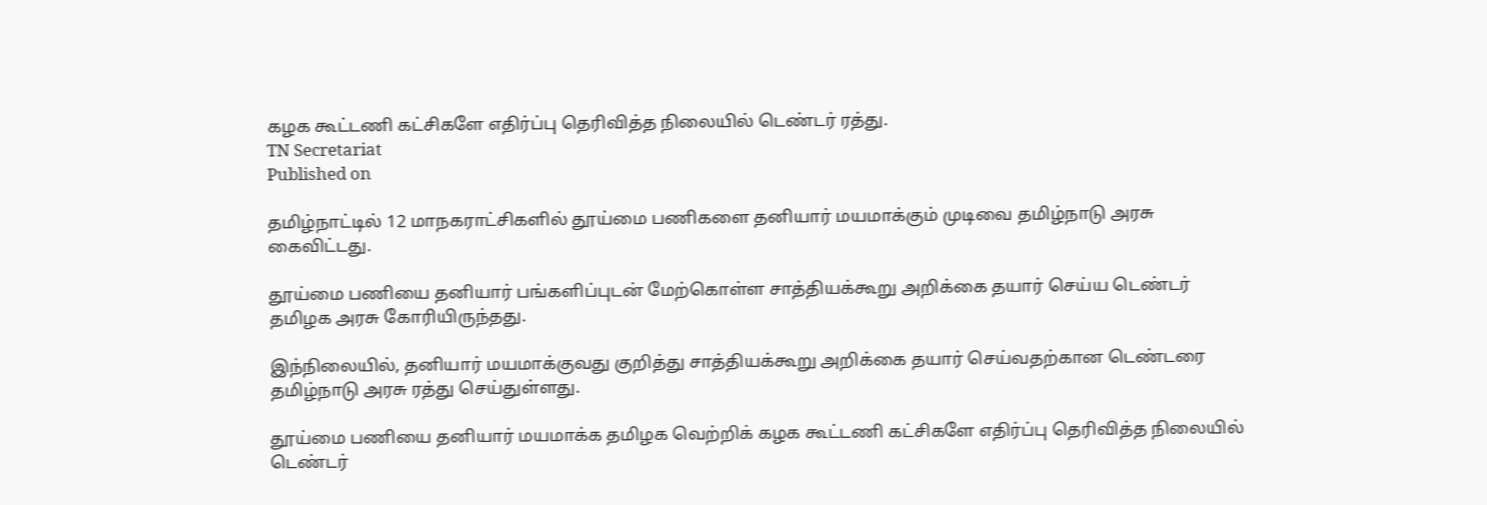கழக கூட்டணி கட்சிகளே எதிர்ப்பு தெரிவித்த நிலையில் டெண்டர் ரத்து.
TN Secretariat
Published on

தமிழ்நாட்டில் 12 மாநகராட்சிகளில் தூய்மை பணிகளை தனியார் மயமாக்கும் முடிவை தமிழ்நாடு அரசு கைவிட்டது.

தூய்மை பணியை தனியார் பங்களிப்புடன் மேற்கொள்ள சாத்தியக்கூறு அறிக்கை தயார் செய்ய டெண்டர் தமிழக அரசு கோரியிருந்தது.

இந்நிலையில், தனியார் மயமாக்குவது குறித்து சாத்தியக்கூறு அறிக்கை தயார் செய்வதற்கான டெண்டரை தமிழ்நாடு அரசு ரத்து செய்துள்ளது.

தூய்மை பணியை தனியார் மயமாக்க தமிழக வெற்றிக் கழக கூட்டணி கட்சிகளே எதிர்ப்பு தெரிவித்த நிலையில் டெண்டர்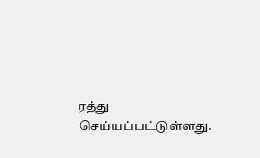ரத்து செய்யப்பட்டுள்ளது.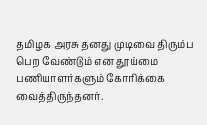தமிழக அரசு தனது முடிவை திரும்ப பெற வேண்டும் என தூய்மை பணியாளர்களும் கோரிக்கை வைத்திருந்தனர்.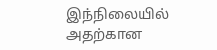இந்நிலையில் அதற்கான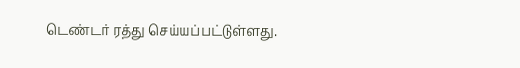டெண்டர் ரத்து செய்யப்பட்டுள்ளது.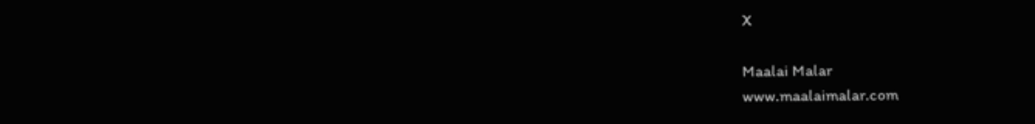X

Maalai Malar
www.maalaimalar.com